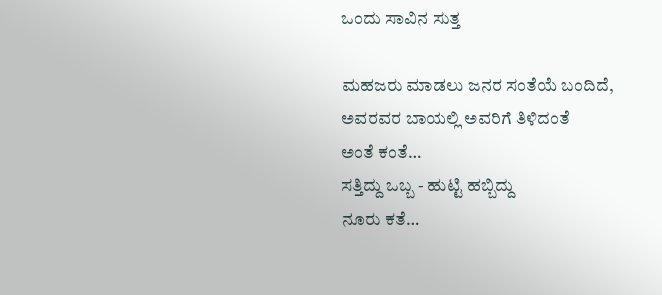ಒಂದು ಸಾವಿನ ಸುತ್ತ

ಮಹಜರು ಮಾಡಲು ಜನರ ಸಂತೆಯೆ ಬಂದಿದೆ,
ಅವರವರ ಬಾಯಲ್ಲಿ ಅವರಿಗೆ ತಿಳಿದಂತೆ
ಅಂತೆ ಕಂತೆ…
ಸತ್ತಿದ್ದು ಒಬ್ಬ - ಹುಟ್ಟಿ ಹಬ್ಬಿದ್ದು
ನೂರು ಕತೆ…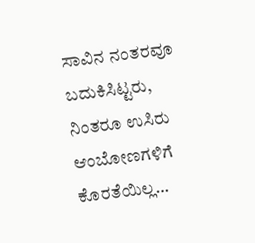ಸಾವಿನ ನಂತರವೂ ಬದುಕಿಸಿಟ್ಟರು,
ನಿಂತರೂ ಉಸಿರು ಆಂಬೋಣಗಳಿಗೆ
ಕೊರತೆಯಿಲ್ಲ…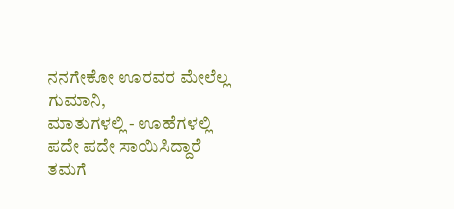ನನಗೇಕೋ ಊರವರ ಮೇಲೆಲ್ಲ ಗುಮಾನಿ,
ಮಾತುಗಳಲ್ಲಿ - ಊಹೆಗಳಲ್ಲಿ
ಪದೇ ಪದೇ ಸಾಯಿಸಿದ್ದಾರೆ
ತಮಗೆ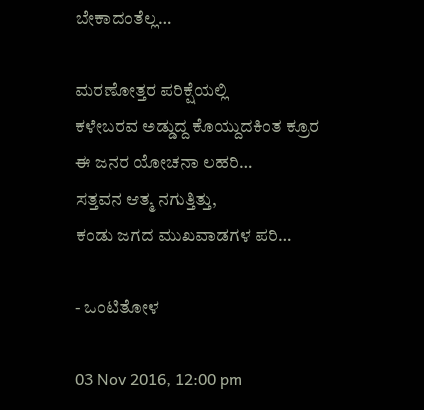ಬೇಕಾದಂತೆಲ್ಲ…

ಮರಣೋತ್ತರ ಪರಿಕ್ಷೆಯಲ್ಲಿ
ಕಳೇಬರವ ಅಡ್ಡುದ್ದ ಕೊಯ್ದುದಕಿಂತ ಕ್ರೂರ
ಈ ಜನರ ಯೋಚನಾ ಲಹರಿ…
ಸತ್ತವನ ಆತ್ಮ ನಗುತ್ತಿತ್ತು,
ಕಂಡು ಜಗದ ಮುಖವಾಡಗಳ ಪರಿ…

- ಒಂಟಿತೋಳ

03 Nov 2016, 12:00 pm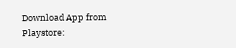Download App from Playstore: